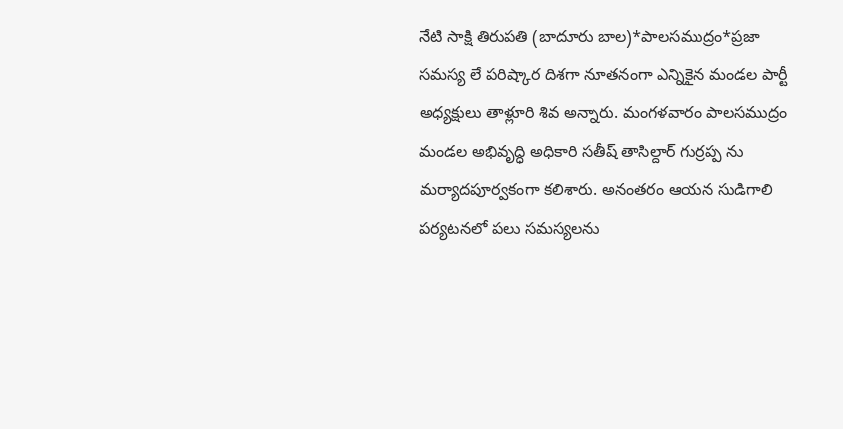నేటి సాక్షి తిరుపతి (బాదూరు బాల)*పాలసముద్రం*ప్రజా సమస్య లే పరిష్కార దిశగా నూతనంగా ఎన్నికైన మండల పార్టీ అధ్యక్షులు తాళ్లూరి శివ అన్నారు. మంగళవారం పాలసముద్రం మండల అభివృద్ధి అధికారి సతీష్ తాసిల్దార్ గుర్రప్ప ను మర్యాదపూర్వకంగా కలిశారు. అనంతరం ఆయన సుడిగాలి పర్యటనలో పలు సమస్యలను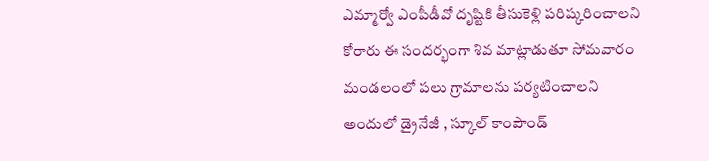ఎమ్మార్వో ఎంపీడీవో దృష్టికి తీసుకెళ్లి పరిష్కరించాలని కోరారు ఈ సందర్భంగా శివ మాట్లాడుతూ సోమవారం మండలంలో పలు గ్రామాలను పర్యటించాలని అందులో డ్రైనేజీ , స్కూల్ కాంపౌండ్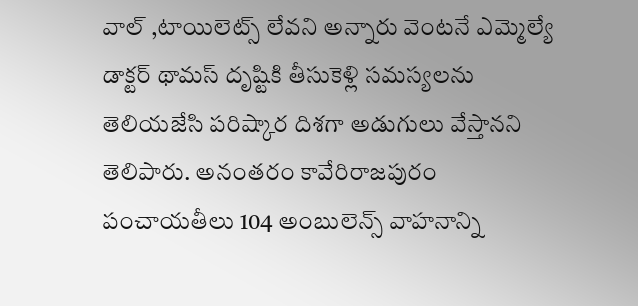వాల్ ,టాయిలెట్స్ లేవని అన్నారు వెంటనే ఎమ్మెల్యే డాక్టర్ థామస్ దృష్టికి తీసుకెళ్లి సమస్యలను తెలియజేసి పరిష్కార దిశగా అడుగులు వేస్తానని తెలిపారు. అనంతరం కావేరిరాజపురం పంచాయతీలు 104 అంబులెన్స్ వాహనాన్ని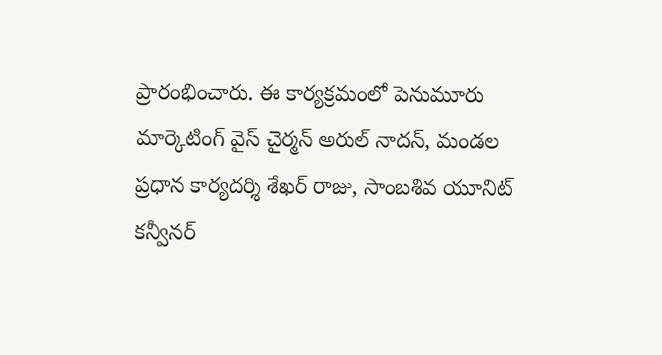ప్రారంభించారు. ఈ కార్యక్రమంలో పెనుమూరు మార్కెటింగ్ వైస్ చైర్మన్ అరుల్ నాదన్, మండల ప్రధాన కార్యదర్శి శేఖర్ రాజు, సాంబశివ యూనిట్ కన్వీనర్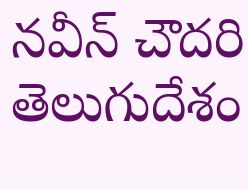నవీన్ చౌదరి తెలుగుదేశం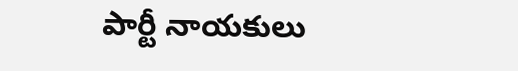పార్టీ నాయకులు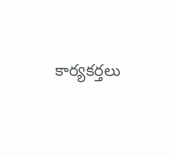కార్యకర్తలు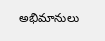అభిమానులు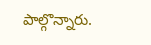పాల్గొన్నారు.